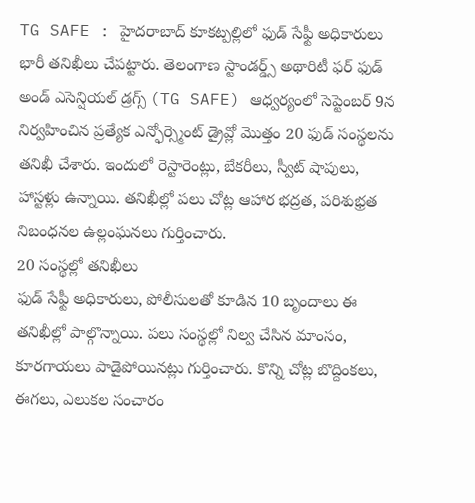TG SAFE : హైదరాబాద్ కూకట్పల్లిలో ఫుడ్ సేఫ్టీ అధికారులు భారీ తనిఖీలు చేపట్టారు. తెలంగాణ స్టాండర్డ్స్ అథారిటీ ఫర్ ఫుడ్ అండ్ ఎసెన్షియల్ డ్రగ్స్ (TG SAFE) ఆధ్వర్యంలో సెప్టెంబర్ 9న నిర్వహించిన ప్రత్యేక ఎన్ఫోర్స్మెంట్ డ్రైవ్లో మొత్తం 20 ఫుడ్ సంస్థలను తనిఖీ చేశారు. ఇందులో రెస్టారెంట్లు, బేకరీలు, స్వీట్ షాపులు, హాస్టళ్లు ఉన్నాయి. తనిఖీల్లో పలు చోట్ల ఆహార భద్రత, పరిశుభ్రత నిబంధనల ఉల్లంఘనలు గుర్తించారు.
20 సంస్థల్లో తనిఖీలు
ఫుడ్ సేఫ్టీ అధికారులు, పోలీసులతో కూడిన 10 బృందాలు ఈ తనిఖీల్లో పాల్గొన్నాయి. పలు సంస్థల్లో నిల్వ చేసిన మాంసం, కూరగాయలు పాడైపోయినట్లు గుర్తించారు. కొన్ని చోట్ల బొద్దింకలు, ఈగలు, ఎలుకల సంచారం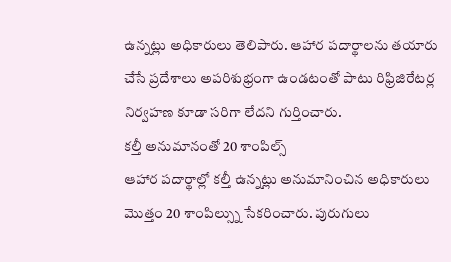ఉన్నట్లు అధికారులు తెలిపారు. ఆహార పదార్థాలను తయారు చేసే ప్రదేశాలు అపరిశుభ్రంగా ఉండటంతో పాటు రిఫ్రిజిరేటర్ల నిర్వహణ కూడా సరిగా లేదని గుర్తించారు.
కల్తీ అనుమానంతో 20 శాంపిల్స్
ఆహార పదార్థాల్లో కల్తీ ఉన్నట్లు అనుమానించిన అధికారులు మొత్తం 20 శాంపిల్స్ను సేకరించారు. పురుగులు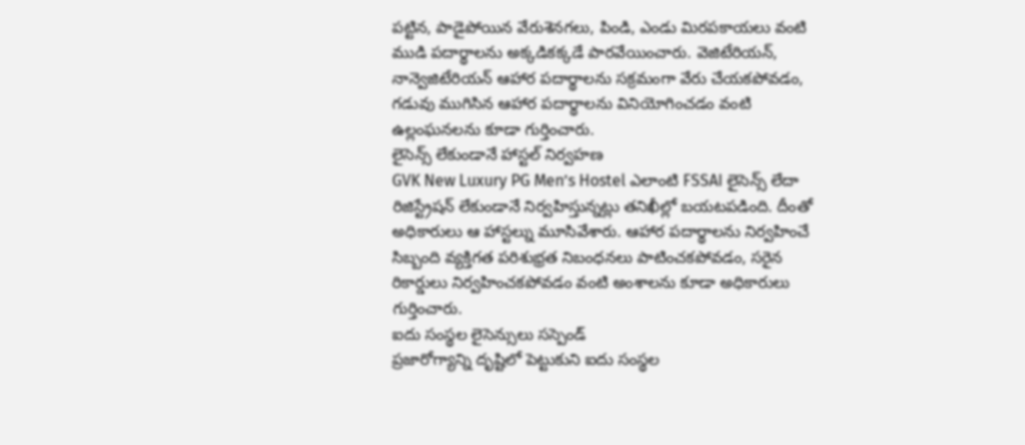పట్టిన, పాడైపోయిన వేరుశెనగలు, పిండి, ఎండు మిరపకాయలు వంటి ముడి పదార్థాలను అక్కడికక్కడే పారవేయించారు. వెజిటేరియన్, నాన్వెజిటేరియన్ ఆహార పదార్థాలను సక్రమంగా వేరు చేయకపోవడం, గడువు ముగిసిన ఆహార పదార్థాలను వినియోగించడం వంటి ఉల్లంఘనలను కూడా గుర్తించారు.
లైసెన్స్ లేకుండానే హాస్టల్ నిర్వహణ
GVK New Luxury PG Men’s Hostel ఎలాంటి FSSAI లైసెన్స్ లేదా రిజిస్ట్రేషన్ లేకుండానే నిర్వహిస్తున్నట్లు తనిఖీల్లో బయటపడింది. దీంతో అధికారులు ఆ హాస్టల్ను మూసివేశారు. ఆహార పదార్థాలను నిర్వహించే సిబ్బంది వ్యక్తిగత పరిశుభ్రత నిబంధనలు పాటించకపోవడం, సరైన రికార్డులు నిర్వహించకపోవడం వంటి అంశాలను కూడా అధికారులు గుర్తించారు.
ఐదు సంస్థల లైసెన్సులు సస్పెండ్
ప్రజారోగ్యాన్ని దృష్టిలో పెట్టుకుని ఐదు సంస్థల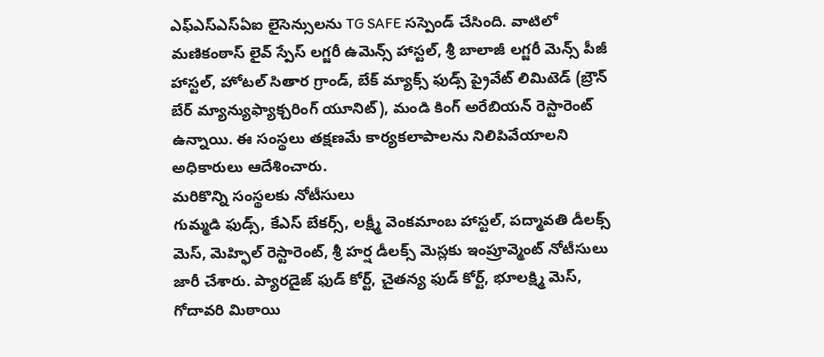ఎఫ్ఎస్ఎస్ఏఐ లైసెన్సులను TG SAFE సస్పెండ్ చేసింది. వాటిలో మణికంఠాస్ లైవ్ స్పేస్ లగ్జరీ ఉమెన్స్ హాస్టల్, శ్రీ బాలాజీ లగ్జరీ మెన్స్ పీజీ హాస్టల్, హోటల్ సితార గ్రాండ్, బేక్ మ్యాక్స్ ఫుడ్స్ ప్రైవేట్ లిమిటెడ్ (బ్రౌన్ బేర్ మ్యాన్యుఫ్యాక్చరింగ్ యూనిట్), మండి కింగ్ అరేబియన్ రెస్టారెంట్ ఉన్నాయి. ఈ సంస్థలు తక్షణమే కార్యకలాపాలను నిలిపివేయాలని అధికారులు ఆదేశించారు.
మరికొన్ని సంస్థలకు నోటీసులు
గుమ్మడి ఫుడ్స్, కేఎస్ బేకర్స్, లక్ష్మీ వెంకమాంబ హాస్టల్, పద్మావతి డీలక్స్ మెస్, మెహ్ఫిల్ రెస్టారెంట్, శ్రీ హర్ష డీలక్స్ మెస్లకు ఇంప్రూవ్మెంట్ నోటీసులు జారీ చేశారు. ప్యారడైజ్ ఫుడ్ కోర్ట్, చైతన్య ఫుడ్ కోర్ట్, భూలక్ష్మి మెస్, గోదావరి మిఠాయి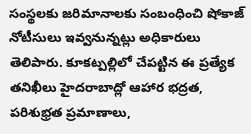సంస్థలకు జరిమానాలకు సంబంధించి షోకాజ్ నోటీసులు ఇవ్వనున్నట్లు అధికారులు తెలిపారు. కూకట్పల్లిలో చేపట్టిన ఈ ప్రత్యేక తనిఖీలు హైదరాబాద్లో ఆహార భద్రత, పరిశుభ్రత ప్రమాణాలు,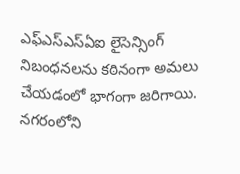ఎఫ్ఎస్ఎస్ఏఐ లైసెన్సింగ్ నిబంధనలను కఠినంగా అమలు చేయడంలో భాగంగా జరిగాయి. నగరంలోని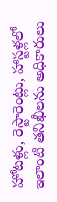హోటళ్లు, రెస్టారెంట్లు, హాస్టళ్లలో ఇలాంటి తనిఖీలను అధికారులు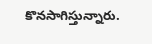కొనసాగిస్తున్నారు.